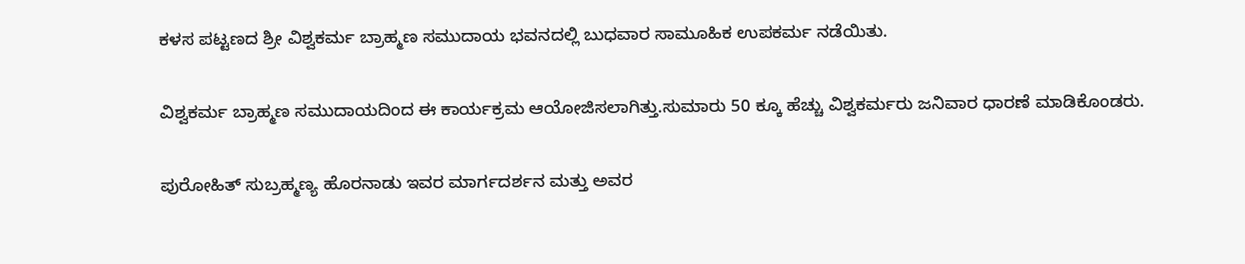ಕಳಸ ಪಟ್ಟಣದ ಶ್ರೀ ವಿಶ್ವಕರ್ಮ ಬ್ರಾಹ್ಮಣ ಸಮುದಾಯ ಭವನದಲ್ಲಿ ಬುಧವಾರ ಸಾಮೂಹಿಕ ಉಪಕರ್ಮ ನಡೆಯಿತು.

ವಿಶ್ವಕರ್ಮ ಬ್ರಾಹ್ಮಣ ಸಮುದಾಯದಿಂದ ಈ ಕಾರ್ಯಕ್ರಮ ಆಯೋಜಿಸಲಾಗಿತ್ತು.ಸುಮಾರು 50 ಕ್ಕೂ ಹೆಚ್ಚು ವಿಶ್ವಕರ್ಮರು ಜನಿವಾರ ಧಾರಣೆ ಮಾಡಿಕೊಂಡರು.

ಪುರೋಹಿತ್ ಸುಬ್ರಹ್ಮಣ್ಯ ಹೊರನಾಡು ಇವರ ಮಾರ್ಗದರ್ಶನ ಮತ್ತು ಅವರ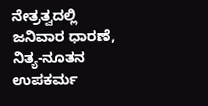ನೇತ್ರತ್ವದಲ್ಲಿ ಜನಿವಾರ ಧಾರಣೆ, ನಿತ್ಯ-ನೂತನ ಉಪಕರ್ಮ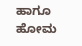ಹಾಗೂ ಹೋಮ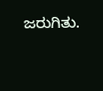ಜರುಗಿತು.